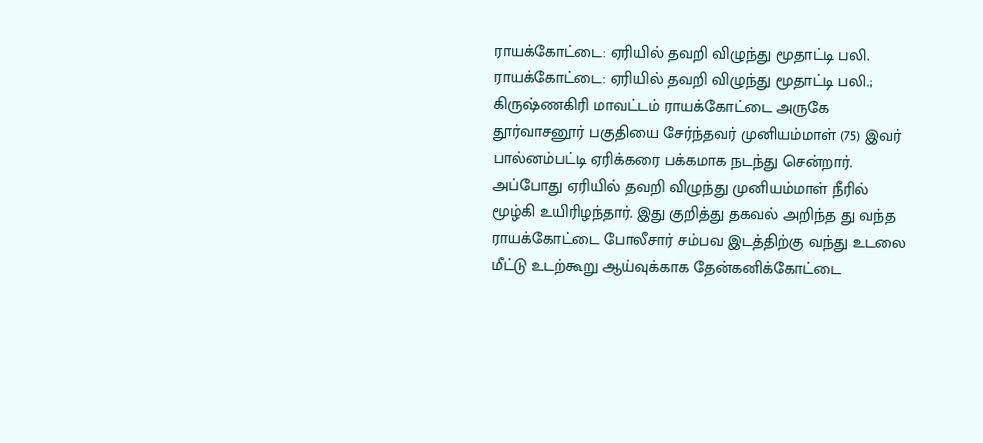ராயக்கோட்டை: ஏரியில் தவறி விழுந்து மூதாட்டி பலி.
ராயக்கோட்டை: ஏரியில் தவறி விழுந்து மூதாட்டி பலி.;
கிருஷ்ணகிரி மாவட்டம் ராயக்கோட்டை அருகே தூர்வாசனூர் பகுதியை சேர்ந்தவர் முனியம்மாள் (75) இவர் பால்னம்பட்டி ஏரிக்கரை பக்கமாக நடந்து சென்றார். அப்போது ஏரியில் தவறி விழுந்து முனியம்மாள் நீரில் மூழ்கி உயிரிழந்தார். இது குறித்து தகவல் அறிந்த து வந்த ராயக்கோட்டை போலீசார் சம்பவ இடத்திற்கு வந்து உடலை மீட்டு உடற்கூறு ஆய்வுக்காக தேன்கனிக்கோட்டை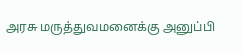அரசு மருத்துவமனைக்கு அனுப்பி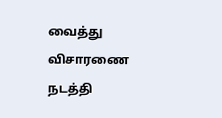வைத்து விசாரணை நடத்தி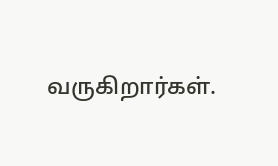வருகிறார்கள்.